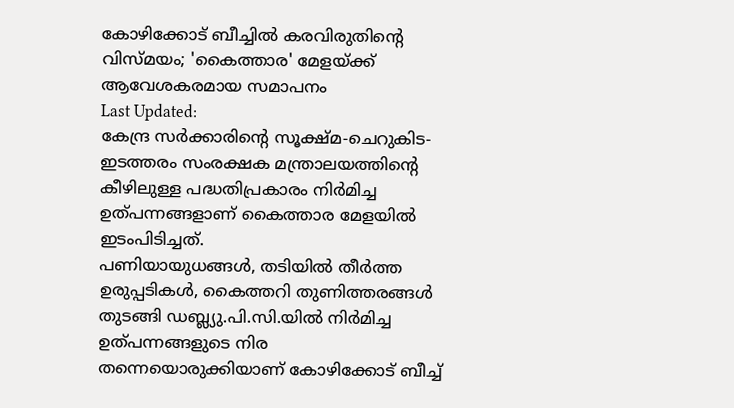കോഴിക്കോട് ബീച്ചിൽ കരവിരുതിൻ്റെ വിസ്മയം; 'കൈത്താര' മേളയ്ക്ക് ആവേശകരമായ സമാപനം
Last Updated:
കേന്ദ്ര സർക്കാരിൻ്റെ സൂക്ഷ്മ-ചെറുകിട-ഇടത്തരം സംരക്ഷക മന്ത്രാലയത്തിൻ്റെ കീഴിലുള്ള പദ്ധതിപ്രകാരം നിർമിച്ച ഉത്പന്നങ്ങളാണ് കൈത്താര മേളയിൽ ഇടംപിടിച്ചത്.
പണിയായുധങ്ങൾ, തടിയിൽ തീർത്ത ഉരുപ്പടികൾ, കൈത്തറി തുണിത്തരങ്ങൾ തുടങ്ങി ഡബ്ല്യു.പി.സി.യിൽ നിർമിച്ച ഉത്പന്നങ്ങളുടെ നിര തന്നെയൊരുക്കിയാണ് കോഴിക്കോട് ബീച്ച്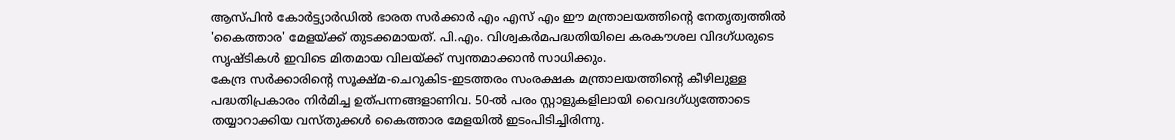ആസ്പിൻ കോർട്ട്യാർഡിൽ ഭാരത സർക്കാർ എം എസ് എം ഈ മന്ത്രാലയത്തിൻ്റെ നേതൃത്വത്തിൽ 'കൈത്താര' മേളയ്ക്ക് തുടക്കമായത്. പി.എം. വിശ്വകർമപദ്ധതിയിലെ കരകൗശല വിദഗ്ധരുടെ സൃഷ്ടികൾ ഇവിടെ മിതമായ വിലയ്ക്ക് സ്വന്തമാക്കാൻ സാധിക്കും.
കേന്ദ്ര സർക്കാരിൻ്റെ സൂക്ഷ്മ-ചെറുകിട-ഇടത്തരം സംരക്ഷക മന്ത്രാലയത്തിൻ്റെ കീഴിലുള്ള പദ്ധതിപ്രകാരം നിർമിച്ച ഉത്പന്നങ്ങളാണിവ. 50-ൽ പരം സ്റ്റാളുകളിലായി വൈദഗ്ധ്യത്തോടെ തയ്യാറാക്കിയ വസ്തുക്കൾ കൈത്താര മേളയിൽ ഇടംപിടിച്ചിരിന്നു.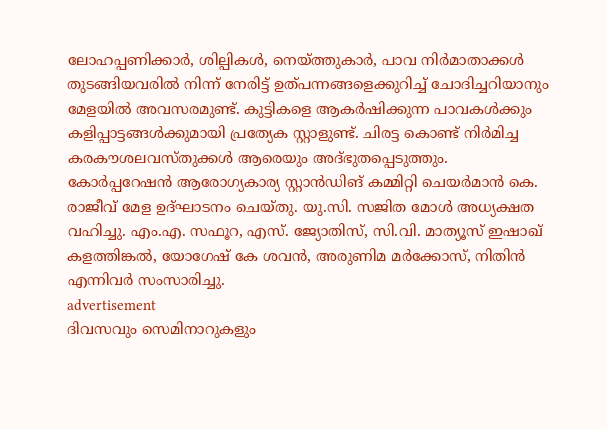ലോഹപ്പണിക്കാർ, ശില്പികൾ, നെയ്ത്തുകാർ, പാവ നിർമാതാക്കൾ തുടങ്ങിയവരിൽ നിന്ന് നേരിട്ട് ഉത്പന്നങ്ങളെക്കുറിച്ച് ചോദിച്ചറിയാനും മേളയിൽ അവസരമുണ്ട്. കുട്ടികളെ ആകർഷിക്കുന്ന പാവകൾക്കും കളിപ്പാട്ടങ്ങൾക്കുമായി പ്രത്യേക സ്റ്റാളുണ്ട്. ചിരട്ട കൊണ്ട് നിർമിച്ച കരകൗശലവസ്തുക്കൾ ആരെയും അദ്ഭുതപ്പെടുത്തും.
കോർപ്പറേഷൻ ആരോഗ്യകാര്യ സ്റ്റാൻഡിങ് കമ്മിറ്റി ചെയർമാൻ കെ. രാജീവ് മേള ഉദ്ഘാടനം ചെയ്തു. യു.സി. സജിത മോൾ അധ്യക്ഷത വഹിച്ചു. എം.എ. സഫൂറ, എസ്. ജ്യോതിസ്, സി.വി. മാത്യൂസ് ഇഷാഖ് കളത്തിങ്കൽ, യോഗേഷ് കേ ശവൻ, അരുണിമ മർക്കോസ്, നിതിൻ എന്നിവർ സംസാരിച്ചു.
advertisement
ദിവസവും സെമിനാറുകളും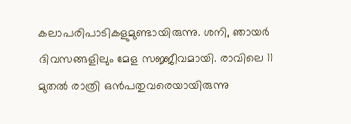കലാപരിപാടികളുമുണ്ടായിരുന്നു. ശനി, ഞായർ ദിവസങ്ങളിലും മേള സജ്ജീവമായി. രാവിലെ 11 മുതൽ രാത്രി ഒൻപതുവരെയായിരുന്നു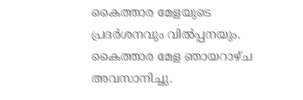കൈത്താര മേളയുടെ പ്രദർശനവും വിൽപ്പനയും. കൈത്താര മേള ഞായറാഴ്ച അവസാനിച്ചു.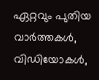ഏറ്റവും പുതിയ വാർത്തകൾ, വിഡിയോകൾ,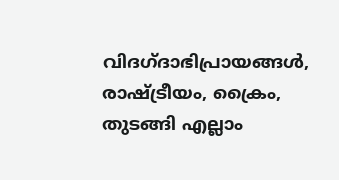വിദഗ്ദാഭിപ്രായങ്ങൾ, രാഷ്ട്രീയം, ക്രൈം, തുടങ്ങി എല്ലാം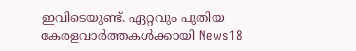ഇവിടെയുണ്ട്. ഏറ്റവും പുതിയ കേരളവാർത്തകൾക്കായി News18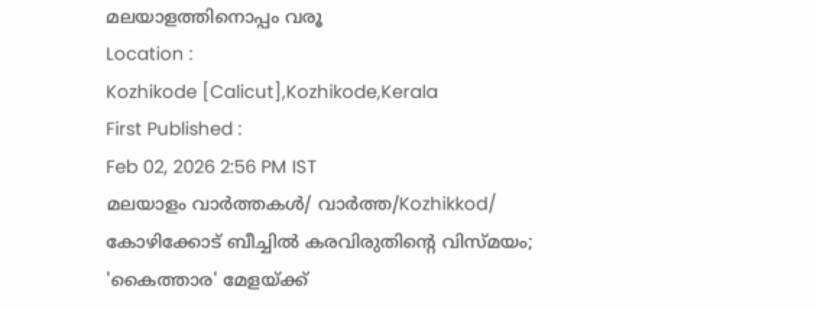മലയാളത്തിനൊപ്പം വരൂ
Location :
Kozhikode [Calicut],Kozhikode,Kerala
First Published :
Feb 02, 2026 2:56 PM IST
മലയാളം വാർത്തകൾ/ വാർത്ത/Kozhikkod/
കോഴിക്കോട് ബീച്ചിൽ കരവിരുതിൻ്റെ വിസ്മയം; 'കൈത്താര' മേളയ്ക്ക്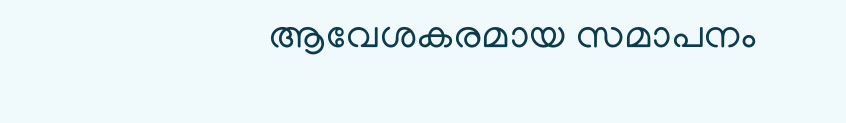ആവേശകരമായ സമാപനം